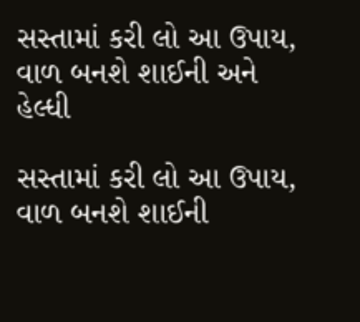સસ્તામાં કરી લો આ ઉપાય, વાળ બનશે શાઈની અને હેલ્ધી

સસ્તામાં કરી લો આ ઉપાય, વાળ બનશે શાઈની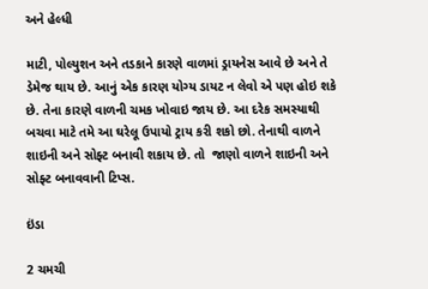અને હેલ્ધી

માટી, પોલ્યુશન અને તડકાને કારણે વાળમાં ડ્રાયનેસ આવે છે અને તે ડેમેજ થાય છે. આનું એક કારણ યોગ્ય ડાયટ ન લેવો એ પણ હોઇ શકે છે. તેના કારણે વાળની ચમક ખોવાઇ જાય છે. આ દરેક સમસ્યાથી બચવા માટે તમે આ ઘરેલૂ ઉપાયો ટ્રાય કરી શકો છો. તેનાથી વાળને શાઇની અને સોફ્ટ બનાવી શકાય છે. તો  જાણો વાળને શાઇની અને સોફ્ટ બનાવવાની ટિપ્સ.

ઇંડા

2 ચમચી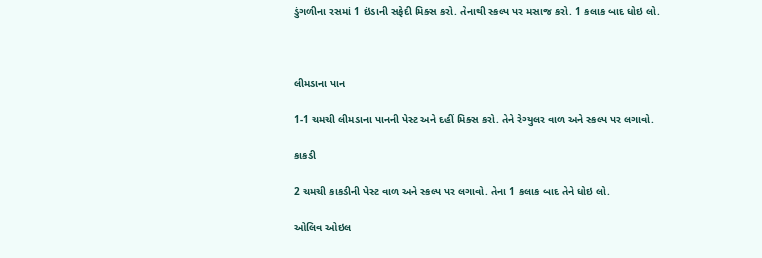ડુંગળીના રસમાં 1 ઇંડાની સફેદી મિક્સ કરો. તેનાથી સ્કલ્પ પર મસાજ કરો. 1 કલાક બાદ ધોઇ લો.



લીમડાના પાન

1-1 ચમચી લીમડાના પાનની પેસ્ટ અને દહીં મિક્સ કરો. તેને રેગ્યુલર વાળ અને સ્કલ્પ પર લગાવો.

કાકડી

2 ચમચી કાકડીની પેસ્ટ વાળ અને સ્કલ્પ પર લગાવો. તેના 1 કલાક બાદ તેને ધોઇ લો.

ઓલિવ ઓઇલ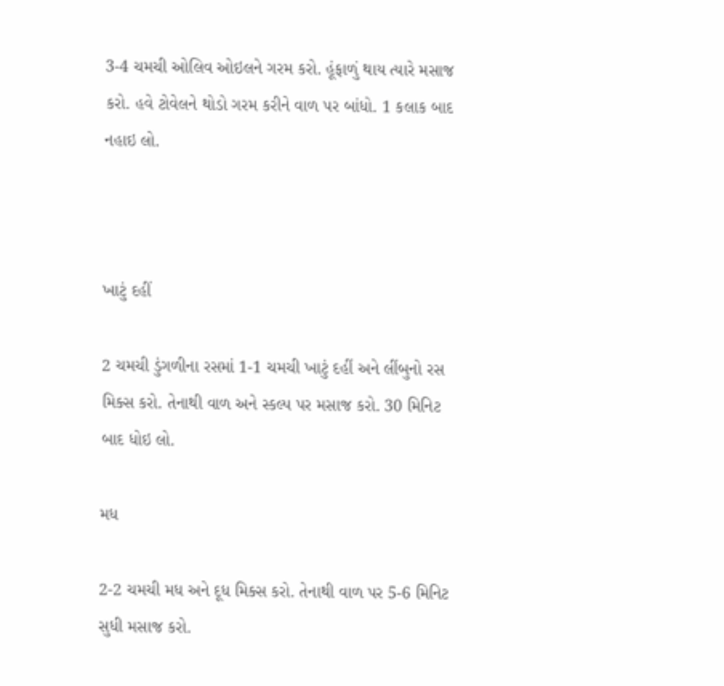3-4 ચમચી ઓલિવ ઓઇલને ગરમ કરો. હૂંફાળું થાય ત્યારે મસાજ કરો. હવે ટોવેલને થોડો ગરમ કરીને વાળ પર બાંધો. 1 કલાક બાદ નહાઇ લો.



ખાટું દહીં

2 ચમચી ડુંગળીના રસમાં 1-1 ચમચી ખાટું દહીં અને લીંબુનો રસ મિક્સ કરો. તેનાથી વાળ અને સ્કલ્પ પર મસાજ કરો. 30 મિનિટ બાદ ધોઇ લો.

મધ

2-2 ચમચી મધ અને દૂધ મિક્સ કરો. તેનાથી વાળ પર 5-6 મિનિટ સુધી મસાજ કરો.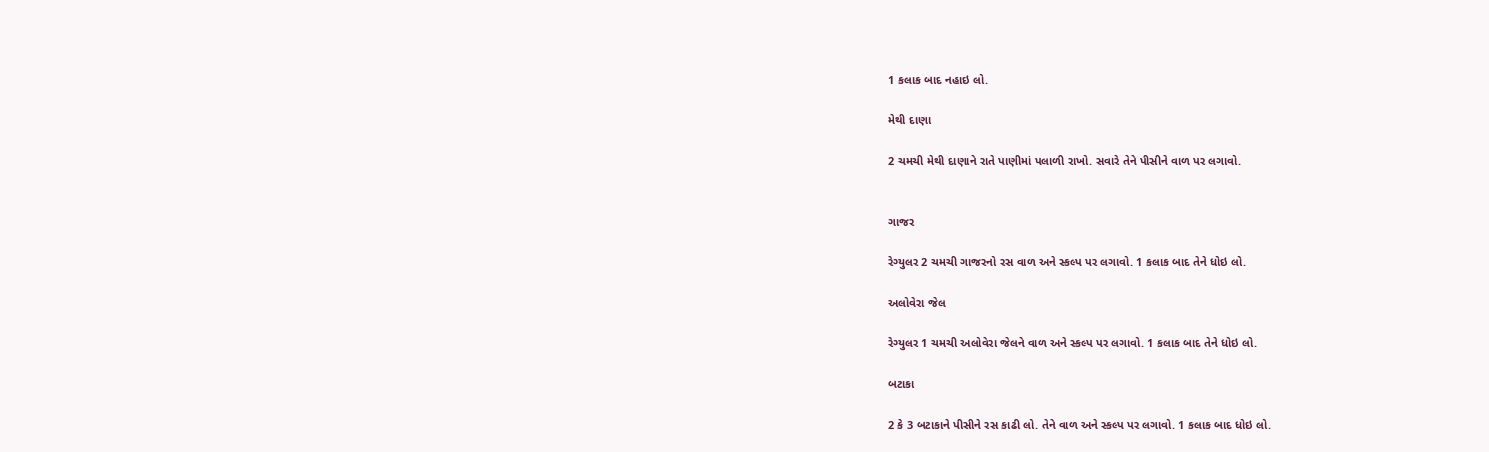1 કલાક બાદ નહાઇ લો.

મેથી દાણા

2 ચમચી મેથી દાણાને રાતે પાણીમાં પલાળી રાખો. સવારે તેને પીસીને વાળ પર લગાવો.


ગાજર

રેગ્યુલર 2 ચમચી ગાજરનો રસ વાળ અને સ્કલ્પ પર લગાવો. 1 કલાક બાદ તેને ધોઇ લો.

અલોવેરા જેલ

રેગ્યુલર 1 ચમચી અલોવેરા જેલને વાળ અને સ્કલ્પ પર લગાવો. 1 કલાક બાદ તેને ધોઇ લો.

બટાકા

2 કે 3 બટાકાને પીસીને રસ કાઢી લો. તેને વાળ અને સ્કલ્પ પર લગાવો. 1 કલાક બાદ ધોઇ લો.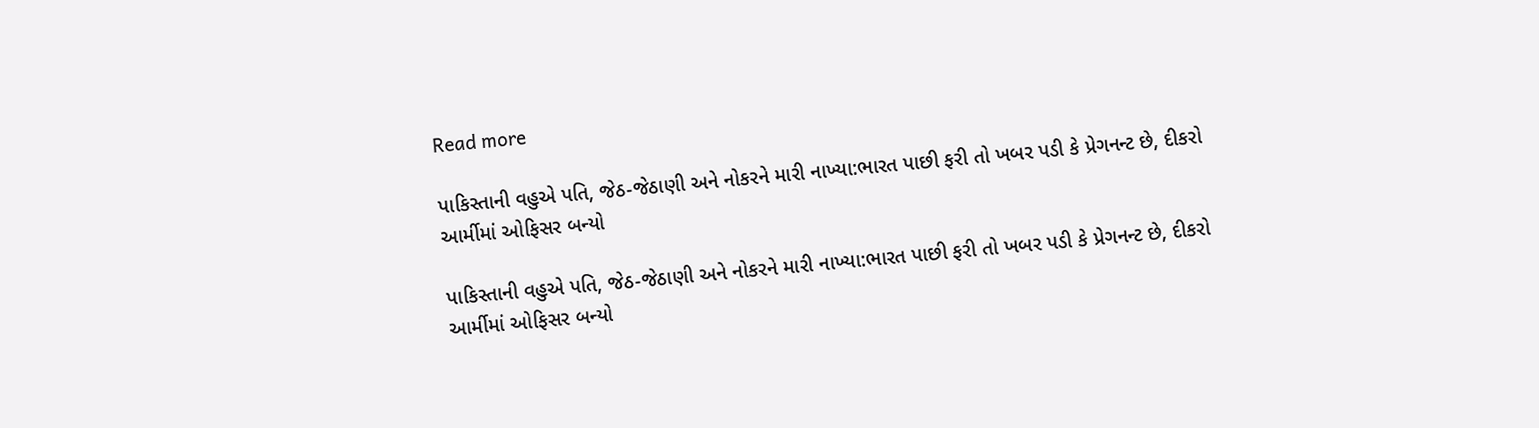Read more

પાકિસ્તાની વહુએ પતિ, જેઠ-જેઠાણી અને નોકરને મારી નાખ્યા:ભારત પાછી ફરી તો ખબર પડી કે પ્રેગનન્ટ છે, દીકરો આર્મીમાં ઓફિસર બન્યો

પાકિસ્તાની વહુએ પતિ, જેઠ-જેઠાણી અને નોકરને મારી નાખ્યા:ભારત પાછી ફરી તો ખબર પડી કે પ્રેગનન્ટ છે, દીકરો આર્મીમાં ઓફિસર બન્યો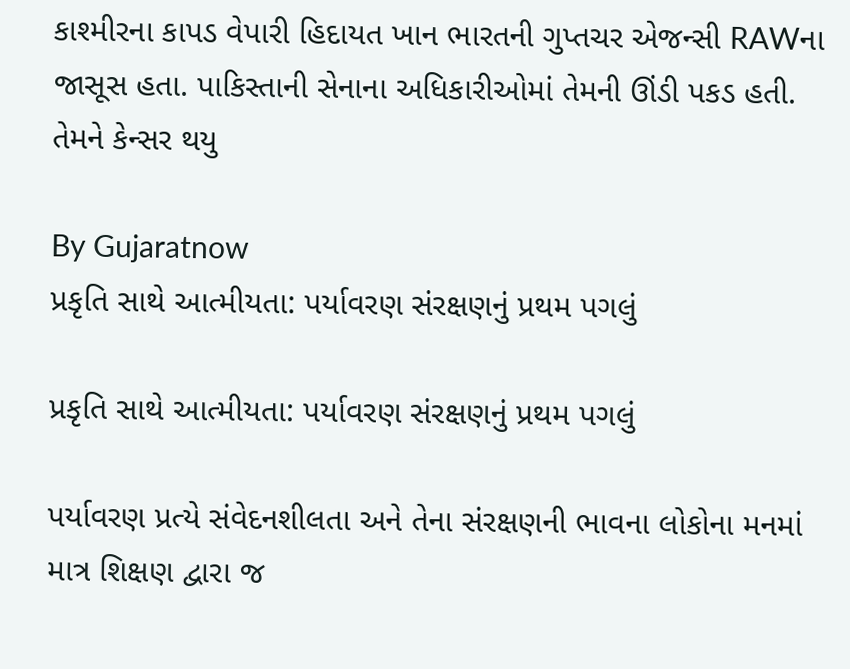કાશ્મીરના કાપડ વેપારી હિદાયત ખાન ભારતની ગુપ્તચર એજન્સી RAWના જાસૂસ હતા. પાકિસ્તાની સેનાના અધિકારીઓમાં તેમની ઊંડી પકડ હતી. તેમને કેન્સર થયુ

By Gujaratnow
પ્રકૃતિ સાથે આત્મીયતા: પર્યાવરણ સંરક્ષણનું પ્રથમ પગલું

પ્રકૃતિ સાથે આત્મીયતા: પર્યાવરણ સંરક્ષણનું પ્રથમ પગલું

પર્યાવરણ પ્રત્યે સંવેદનશીલતા અને તેના સંરક્ષણની ભાવના લોકોના મનમાં માત્ર શિક્ષણ દ્વારા જ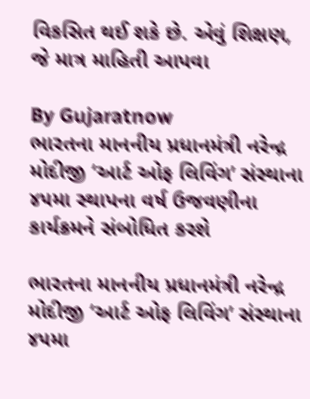વિકસિત થઈ શકે છે. એવું શિક્ષણ, જે માત્ર માહિતી આપવા

By Gujaratnow
ભારતના માનનીય પ્રધાનમંત્રી નરેન્દ્ર મોદીજી ‘આર્ટ ઓફ લિવિંગ’ સંસ્થાના ૪૫મા સ્થાપના વર્ષ ઉજવણીના કાર્યક્રમને સંબોધિત કરશે

ભારતના માનનીય પ્રધાનમંત્રી નરેન્દ્ર મોદીજી ‘આર્ટ ઓફ લિવિંગ’ સંસ્થાના ૪૫મા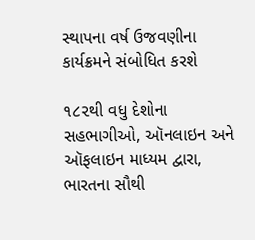સ્થાપના વર્ષ ઉજવણીના કાર્યક્રમને સંબોધિત કરશે

૧૮૨થી વધુ દેશોના સહભાગીઓ, ઑનલાઇન અને ઑફલાઇન માધ્યમ દ્વારા, ભારતના સૌથી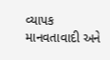વ્યાપક માનવતાવાદી અને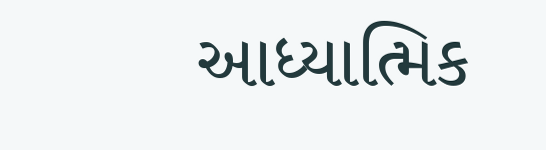આધ્યાત્મિક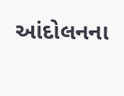આંદોલનના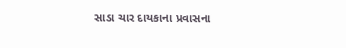સાડા ચાર દાયકાના પ્રવાસના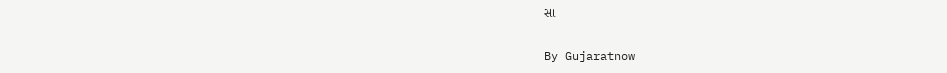સા

By Gujaratnow